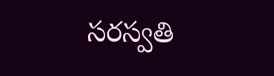సరస్వతి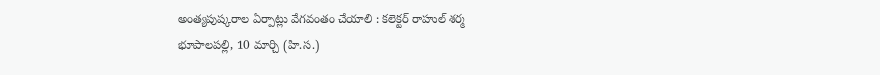అంత్యపుష్కరాల ఏర్పాట్లు వేగవంతం చేయాలి : కలెక్టర్ రాహుల్ శర్మ
భూపాలపల్లి, 10 మార్చి (హి.స.)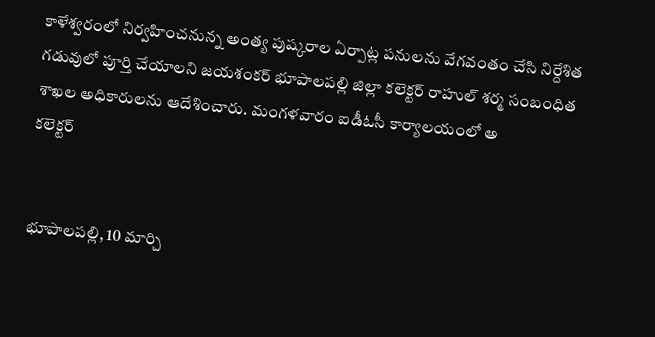కాళేశ్వరంలో నిర్వహించనున్న అంత్య పుష్కరాల ఏర్పాట్ల పనులను వేగవంతం చేసి నిర్దేశిత గడువులో పూర్తి చేయాలని జయశంకర్ భూపాలపల్లి జిల్లా కలెక్టర్ రాహుల్ శర్మ సంబంధిత శాఖల అధికారులను ఆదేశించారు. మంగళవారం ఐడీఓసీ కార్యాలయంలో అ
కలెక్టర్


భూపాలపల్లి, 10 మార్చి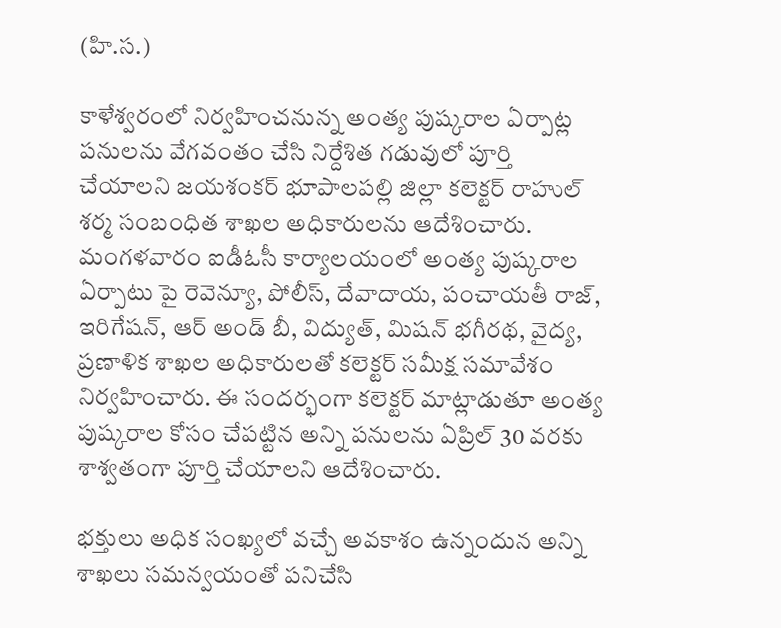(హి.స.)

కాళేశ్వరంలో నిర్వహించనున్న అంత్య పుష్కరాల ఏర్పాట్ల పనులను వేగవంతం చేసి నిర్దేశిత గడువులో పూర్తి చేయాలని జయశంకర్ భూపాలపల్లి జిల్లా కలెక్టర్ రాహుల్ శర్మ సంబంధిత శాఖల అధికారులను ఆదేశించారు. మంగళవారం ఐడీఓసీ కార్యాలయంలో అంత్య పుష్కరాల ఏర్పాటు పై రెవెన్యూ, పోలీస్, దేవాదాయ, పంచాయతీ రాజ్, ఇరిగేషన్, ఆర్ అండ్ బీ, విద్యుత్, మిషన్ భగీరథ, వైద్య, ప్రణాళిక శాఖల అధికారులతో కలెక్టర్ సమీక్ష సమావేశం నిర్వహించారు. ఈ సందర్భంగా కలెక్టర్ మాట్లాడుతూ అంత్య పుష్కరాల కోసం చేపట్టిన అన్ని పనులను ఏప్రిల్ 30 వరకు శాశ్వతంగా పూర్తి చేయాలని ఆదేశించారు.

భక్తులు అధిక సంఖ్యలో వచ్చే అవకాశం ఉన్నందున అన్ని శాఖలు సమన్వయంతో పనిచేసి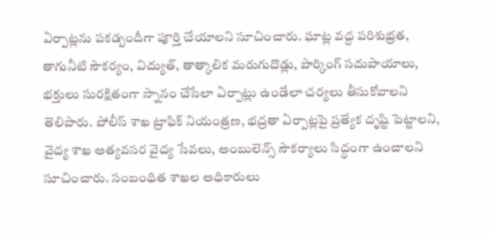ఏర్పాట్లను పకడ్బందీగా పూర్తి చేయాలని సూచించారు. ఘాట్ల వద్ద పరిశుభ్రత, తాగునీటి సౌకర్యం, విద్యుత్, తాత్కాలిక మరుగుదొడ్లు, పార్కింగ్ సదుపాయాలు, భక్తులు సురక్షితంగా స్నానం చేసేలా ఏర్పాట్లు ఉండేలా చర్యలు తీసుకోవాలని తెలిపారు. పోలీస్ శాఖ ట్రాఫిక్ నియంత్రణ, భద్రతా ఏర్పాట్లపై ప్రత్యేక దృష్టి పెట్టాలని, వైద్య శాఖ అత్యవసర వైద్య సేవలు, అంబులెన్స్ సౌకర్యాలు సిద్ధంగా ఉంచాలని సూచించారు. సంబంధిత శాఖల అధికారులు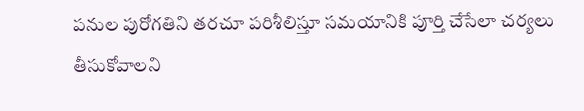పనుల పురోగతిని తరచూ పరిశీలిస్తూ సమయానికి పూర్తి చేసేలా చర్యలు తీసుకోవాలని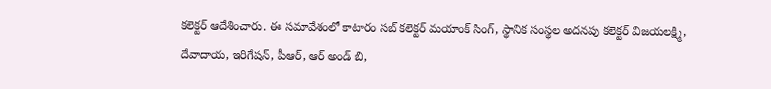కలెక్టర్ ఆదేశించారు. ఈ సమావేశంలో కాటారం సబ్ కలెక్టర్ మయాంక్ సింగ్, స్థానిక సంస్థల అదనపు కలెక్టర్ విజయలక్ష్మి, దేవాదాయ, ఇరిగేషన్, పీఆర్, ఆర్ అండ్ బి,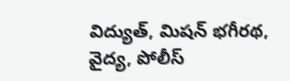విద్యుత్, మిషన్ భగీరథ, వైద్య, పోలీస్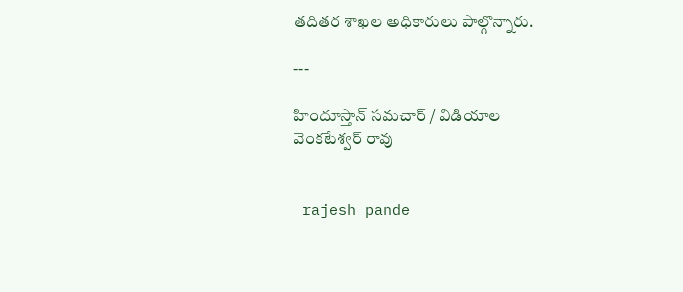తదితర శాఖల అధికారులు పాల్గొన్నారు.

---

హిందూస్తాన్ సమచార్ / విడియాల వెంకటేశ్వర్ రావు


 rajesh pande